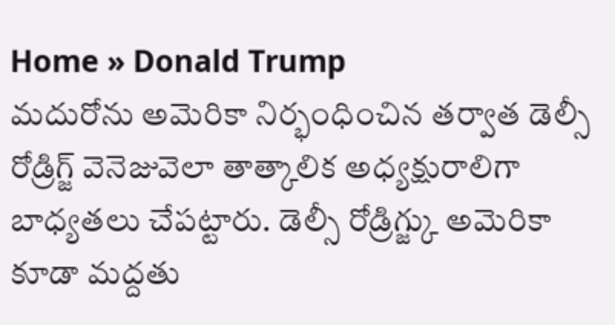Home » Donald Trump
మదురోను అమెరికా నిర్భంధించిన తర్వాత డెల్సీ రోడ్రిగ్జ్ వెనెజువెలా తాత్కాలిక అధ్యక్షురాలిగా బాధ్యతలు చేపట్టారు. డెల్సీ రోడ్రిగ్జ్కు అమెరికా కూడా మద్దతు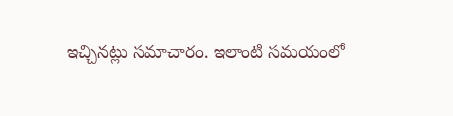ఇచ్చినట్లు సమాచారం. ఇలాంటి సమయంలో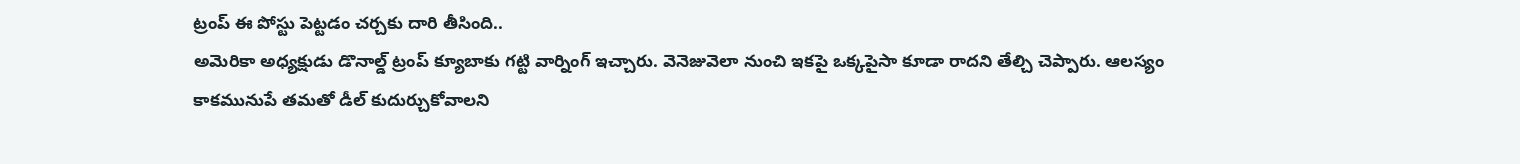ట్రంప్ ఈ పోస్టు పెట్టడం చర్చకు దారి తీసింది..
అమెరికా అధ్యక్షుడు డొనాల్డ్ ట్రంప్ క్యూబాకు గట్టి వార్నింగ్ ఇచ్చారు. వెనెజువెలా నుంచి ఇకపై ఒక్కపైసా కూడా రాదని తేల్చి చెప్పారు. ఆలస్యం కాకమునుపే తమతో డీల్ కుదుర్చుకోవాలని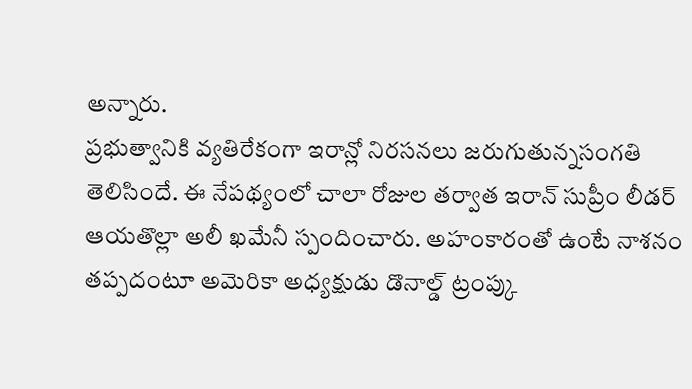అన్నారు.
ప్రభుత్వానికి వ్యతిరేకంగా ఇరాన్లో నిరసనలు జరుగుతున్నసంగతి తెలిసిందే. ఈ నేపథ్యంలో చాలా రోజుల తర్వాత ఇరాన్ సుప్రీం లీడర్ ఆయతొల్లా అలీ ఖమేనీ స్పందించారు. అహంకారంతో ఉంటే నాశనం తప్పదంటూ అమెరికా అధ్యక్షుడు డొనాల్డ్ ట్రంప్కు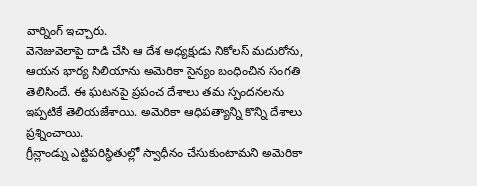వార్నింగ్ ఇచ్చారు.
వెనెజువెలాపై దాడి చేసి ఆ దేశ అధ్యక్షుడు నికోలస్ మదురోను, ఆయన భార్య సిలియాను అమెరికా సైన్యం బంధించిన సంగతి తెలిసిందే. ఈ ఘటనపై ప్రపంచ దేశాలు తమ స్పందనలను ఇప్పటికే తెలియజేశాయి. అమెరికా ఆధిపత్యాన్ని కొన్ని దేశాలు ప్రశ్నించాయి.
గ్రీన్లాండ్ను ఎట్టిపరిస్థితుల్లో స్వాధీనం చేసుకుంటామని అమెరికా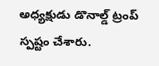అధ్యక్షుడు డొనాల్డ్ ట్రంప్ స్పష్టం చేశారు.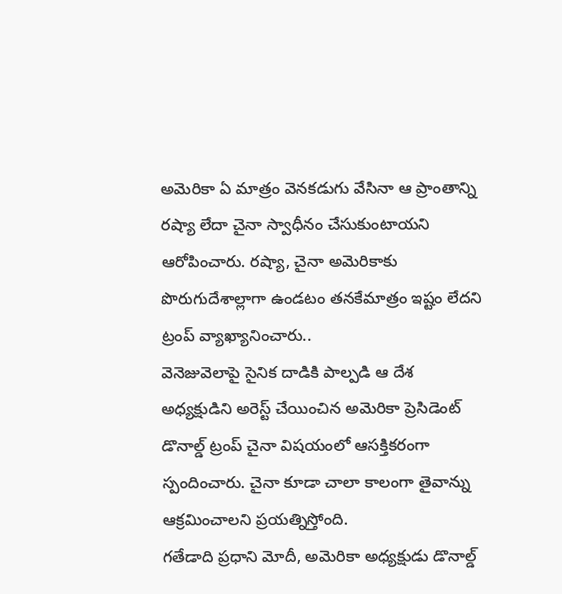అమెరికా ఏ మాత్రం వెనకడుగు వేసినా ఆ ప్రాంతాన్ని రష్యా లేదా చైనా స్వాధీనం చేసుకుంటాయని ఆరోపించారు. రష్యా, చైనా అమెరికాకు పొరుగుదేశాల్లాగా ఉండటం తనకేమాత్రం ఇష్టం లేదని ట్రంప్ వ్యాఖ్యానించారు..
వెనెజువెలాపై సైనిక దాడికి పాల్పడి ఆ దేశ అధ్యక్షుడిని అరెస్ట్ చేయించిన అమెరికా ప్రెసిడెంట్ డొనాల్డ్ ట్రంప్ చైనా విషయంలో ఆసక్తికరంగా స్పందించారు. చైనా కూడా చాలా కాలంగా తైవాన్ను ఆక్రమించాలని ప్రయత్నిస్తోంది.
గతేడాది ప్రధాని మోదీ, అమెరికా అధ్యక్షుడు డొనాల్డ్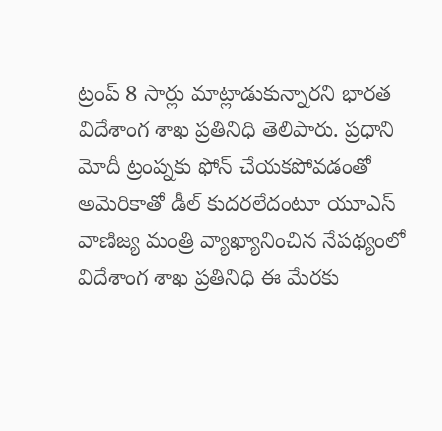ట్రంప్ 8 సార్లు మాట్లాడుకున్నారని భారత విదేశాంగ శాఖ ప్రతినిధి తెలిపారు. ప్రధాని మోదీ ట్రంప్నకు ఫోన్ చేయకపోవడంతో అమెరికాతో డీల్ కుదరలేదంటూ యూఎస్ వాణిజ్య మంత్రి వ్యాఖ్యానించిన నేపథ్యంలో విదేశాంగ శాఖ ప్రతినిధి ఈ మేరకు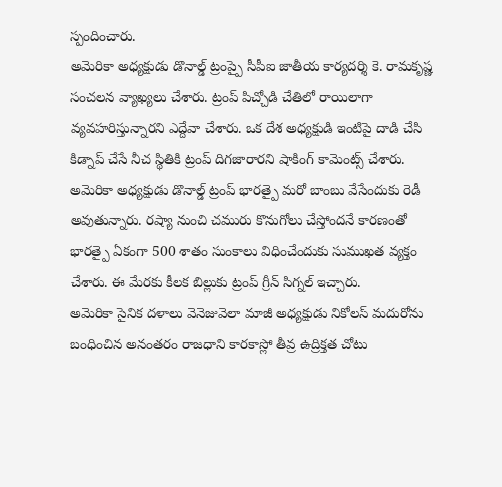స్పందించారు.
అమెరికా అధ్యక్షుడు డొనాల్డ్ ట్రంప్పై సీపీఐ జాతీయ కార్యదర్శి కె. రామకృష్ణ సంచలన వ్యాఖ్యలు చేశారు. ట్రంప్ పిచ్చోడి చేతిలో రాయిలాగా వ్యవహరిస్తున్నారని ఎద్దేవా చేశారు. ఒక దేశ అధ్యక్షుడి ఇంటిపై దాడి చేసి కిడ్నాప్ చేసే నీచ స్థితికి ట్రంప్ దిగజారారని షాకింగ్ కామెంట్స్ చేశారు.
అమెరికా అధ్యక్షుడు డొనాల్డ్ ట్రంప్ భారత్పై మరో బాంబు వేసేందుకు రెడీ అవుతున్నారు. రష్యా నుంచి చమురు కొనుగోలు చేస్తోందనే కారణంతో భారత్పై ఏకంగా 500 శాతం సుంకాలు విధించేందుకు సుముఖత వ్యక్తం చేశారు. ఈ మేరకు కీలక బిల్లుకు ట్రంప్ గ్రీన్ సిగ్నల్ ఇచ్చారు.
అమెరికా సైనిక దళాలు వెనెజువెలా మాజీ అధ్యక్షుడు నికోలస్ మదురోను బంధించిన అనంతరం రాజధాని కారకాస్లో తీవ్ర ఉద్రిక్తత చోటు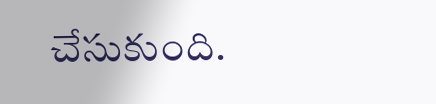చేసుకుంది.